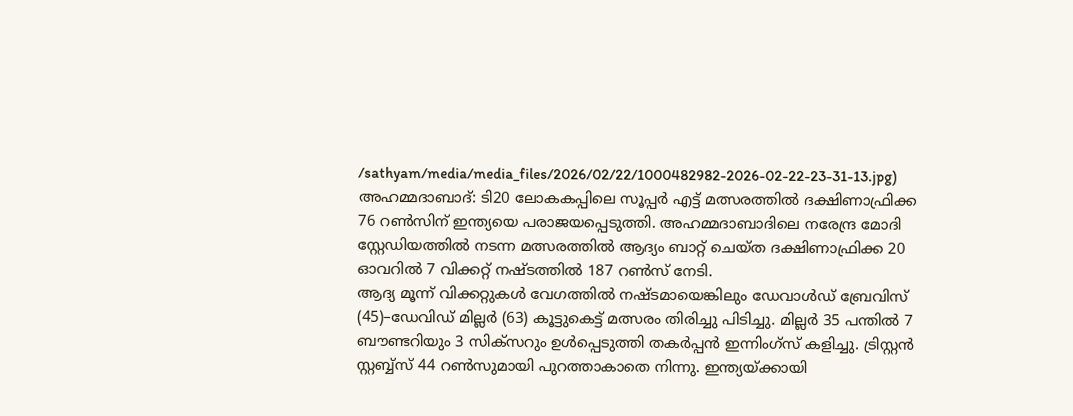/sathyam/media/media_files/2026/02/22/1000482982-2026-02-22-23-31-13.jpg)
അഹമ്മദാബാദ്: ടി20 ലോകകപ്പിലെ സൂപ്പർ എട്ട് മത്സരത്തിൽ ദക്ഷിണാഫ്രിക്ക 76 റൺസിന് ഇന്ത്യയെ പരാജയപ്പെടുത്തി. അഹമ്മദാബാദിലെ നരേന്ദ്ര മോദി സ്റ്റേഡിയത്തിൽ നടന്ന മത്സരത്തിൽ ആദ്യം ബാറ്റ് ചെയ്ത ദക്ഷിണാഫ്രിക്ക 20 ഓവറിൽ 7 വിക്കറ്റ് നഷ്ടത്തിൽ 187 റൺസ് നേടി.
ആദ്യ മൂന്ന് വിക്കറ്റുകൾ വേഗത്തിൽ നഷ്ടമായെങ്കിലും ഡേവാൾഡ് ബ്രേവിസ് (45)–ഡേവിഡ് മില്ലർ (63) കൂട്ടുകെട്ട് മത്സരം തിരിച്ചു പിടിച്ചു. മില്ലർ 35 പന്തിൽ 7 ബൗണ്ടറിയും 3 സിക്സറും ഉൾപ്പെടുത്തി തകർപ്പൻ ഇന്നിംഗ്സ് കളിച്ചു. ട്രിസ്റ്റൻ സ്റ്റബ്ബ്സ് 44 റൺസുമായി പുറത്താകാതെ നിന്നു. ഇന്ത്യയ്ക്കായി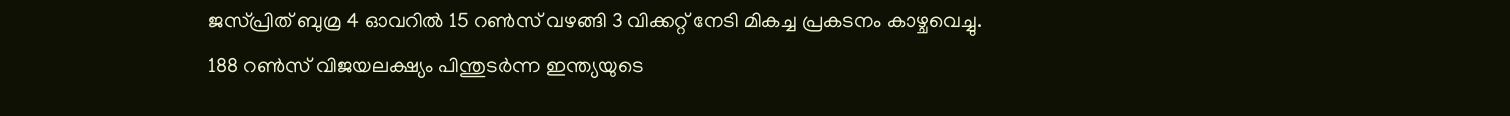ജസ്പ്രിത് ബുമ്ര 4 ഓവറിൽ 15 റൺസ് വഴങ്ങി 3 വിക്കറ്റ് നേടി മികച്ച പ്രകടനം കാഴ്ചവെച്ചു.
188 റൺസ് വിജയലക്ഷ്യം പിന്തുടർന്ന ഇന്ത്യയുടെ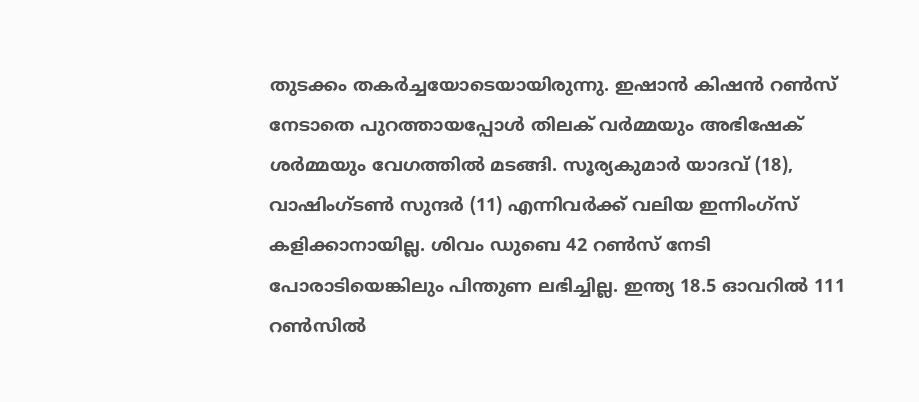തുടക്കം തകർച്ചയോടെയായിരുന്നു. ഇഷാൻ കിഷൻ റൺസ് നേടാതെ പുറത്തായപ്പോൾ തിലക് വർമ്മയും അഭിഷേക് ശർമ്മയും വേഗത്തിൽ മടങ്ങി. സൂര്യകുമാർ യാദവ് (18), വാഷിംഗ്ടൺ സുന്ദർ (11) എന്നിവർക്ക് വലിയ ഇന്നിംഗ്സ് കളിക്കാനായില്ല. ശിവം ഡുബെ 42 റൺസ് നേടി പോരാടിയെങ്കിലും പിന്തുണ ലഭിച്ചില്ല. ഇന്ത്യ 18.5 ഓവറിൽ 111 റൺസിൽ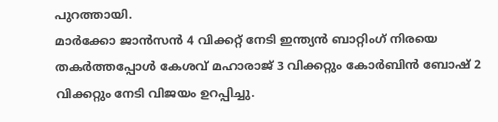പുറത്തായി.
മാർക്കോ ജാൻസൻ 4 വിക്കറ്റ് നേടി ഇന്ത്യൻ ബാറ്റിംഗ് നിരയെ തകർത്തപ്പോൾ കേശവ് മഹാരാജ് 3 വിക്കറ്റും കോർബിൻ ബോഷ് 2 വിക്കറ്റും നേടി വിജയം ഉറപ്പിച്ചു.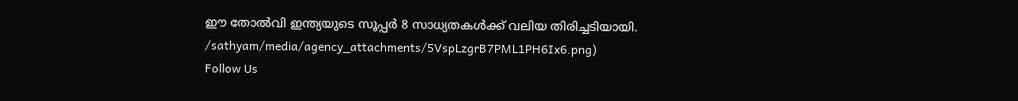ഈ തോൽവി ഇന്ത്യയുടെ സൂപ്പർ 8 സാധ്യതകൾക്ക് വലിയ തിരിച്ചടിയായി.
/sathyam/media/agency_attachments/5VspLzgrB7PML1PH6Ix6.png)
Follow Us